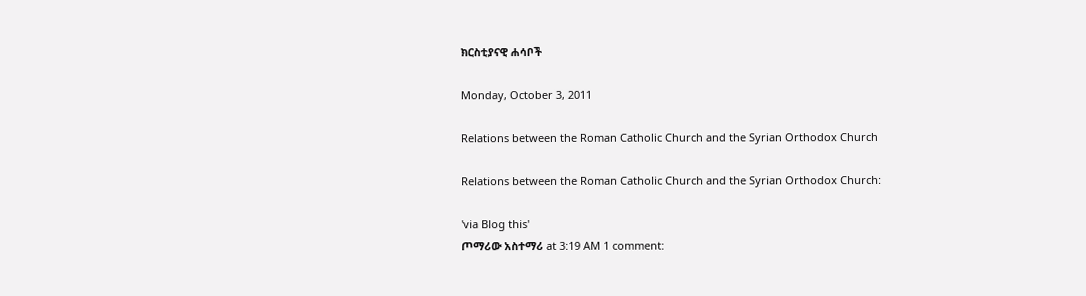ክርስቲያናዊ ሐሳቦች

Monday, October 3, 2011

Relations between the Roman Catholic Church and the Syrian Orthodox Church

Relations between the Roman Catholic Church and the Syrian Orthodox Church:

'via Blog this'
ጦማሪው አስተማሪ at 3:19 AM 1 comment: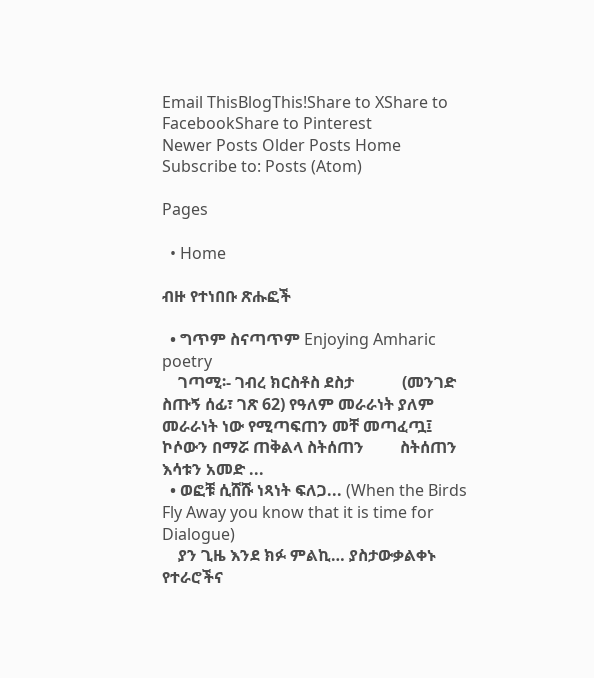Email ThisBlogThis!Share to XShare to FacebookShare to Pinterest
Newer Posts Older Posts Home
Subscribe to: Posts (Atom)

Pages

  • Home

ብዙ የተነበቡ ጽሑፎች

  • ግጥም ስናጣጥም Enjoying Amharic poetry
    ገጣሚ፡- ገብረ ክርስቶስ ደስታ            (መንገድ ስጡኝ ሰፊ፣ ገጽ 62) የዓለም መራራነት ያለም መራራነት ነው የሚጣፍጠን መቸ መጣፈጧ፤ ኮሶውን በማሯ ጠቅልላ ስትሰጠን         ስትሰጠን እሳቱን አመድ ...
  • ወፎቹ ሲሸሹ ነጻነት ፍለጋ... (When the Birds Fly Away you know that it is time for Dialogue)
    ያን ጊዜ እንደ ክፉ ምልኪ… ያስታውቃልቀኑ የተራሮችና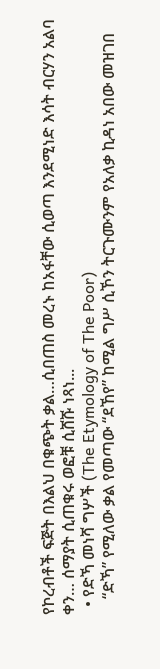የኮረብቶች ፍጅት በእልህ በቁጭት ቃል…ሲበጠስ መረኑ ከአፋቸው ሲወጣ እንደሚነድ እሳት ብርሃን አልባ ቀን… ሰማያት ሲጠቁሩ ወፎቹ ሲሸሹ ነጻነ...
  • የድኻ መነሻ ግሦች (The Etymology of The Poor)
    “ድኻ” የሚለው ቃል የመጣው “ደኸየ” ከሚል ግሥ ሲኾን ትርጉሙንም የአለቃ ኪዳነ አበው መዝገበ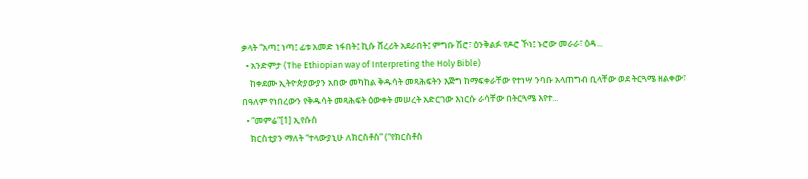ቃላት “አጣ፤ ነጣ፤ ፊቱ አመድ ነፋበት፤ ኪሱ ሸረሪት አደራበት፤ ምግቡ ሽሮ፣ ዕንቅልፉ የዶሮ ኾነ፤ ኑሮው መራራ፣ ዕዳ...
  • አንድምታ (The Ethiopian way of Interpreting the Holy Bible)
    ከቀደሙ ኢትዮጵያውያን አበው መካከል ቅዱሳት መጻሕፍትን እጅግ ከማፍቀራቸው የተነሣ ንባቡ አላጠግብ ቢላቸው ወደ ትርጓሜ ዘልቀው፣ በዓለም የነበረውን የቅዱሳት መጻሕፍት ዕውቀት መሠረት አድርገው እነርሱ ራሳቸው በትርጓሜ እየተ...
  • “መምሬ”[1] ኢየሱስ
    ክርስቲያን ማለት “ተላውያኒሁ ለክርስቶስ” (“የክርስቶስ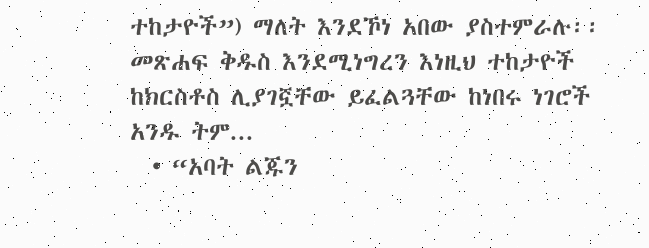ተከታዮች”) ማለት እንደኾነ አበው ያስተምራሉ፡፡ መጽሐፍ ቅዱስ እንደሚነግረን እነዚህ ተከታዮች ከክርስቶስ ሊያገኟቸው ይፈልጓቸው ከነበሩ ነገሮች አንዱ ትም...
  • “አባት ልጁን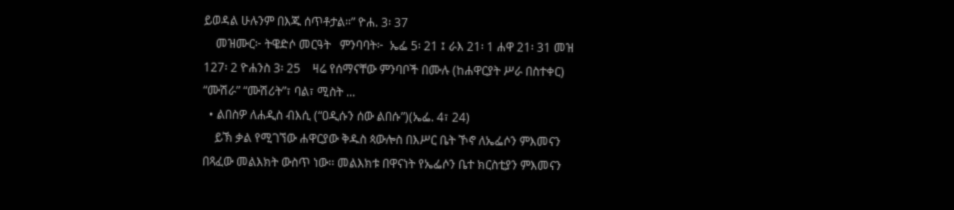ይወዳል ሁሉንም በእጁ ሰጥቶታል።” ዮሐ. 3፡ 37
    መዝሙር፦ ትዌድሶ መርዓት   ምንባባት፦  ኤፌ 5፡ 21 ፤ ራእ 21፡ 1 ሐዋ 21፡ 31 መዝ 127፡ 2 ዮሐንስ 3፡ 25    ዛሬ የሰማናቸው ምንባቦች በሙሉ (ከሐዋርያት ሥራ በስተቀር) “ሙሽራ” “ሙሽሪት”፣ ባል፣ ሚስት ...
  • ልበስዎ ለሐዲስ ብእሲ (“ዐዲሱን ሰው ልበሱ”)(ኤፌ. 4፣ 24)
    ይኽ ቃል የሚገኘው ሐዋርያው ቅዱስ ጳውሎስ በእሥር ቤት ኾኖ ለኤፌሶን ምእመናን በጻፈው መልእክት ውስጥ ነው፡፡ መልእክቱ በዋናነት የኤፌሶን ቤተ ክርስቲያን ምእመናን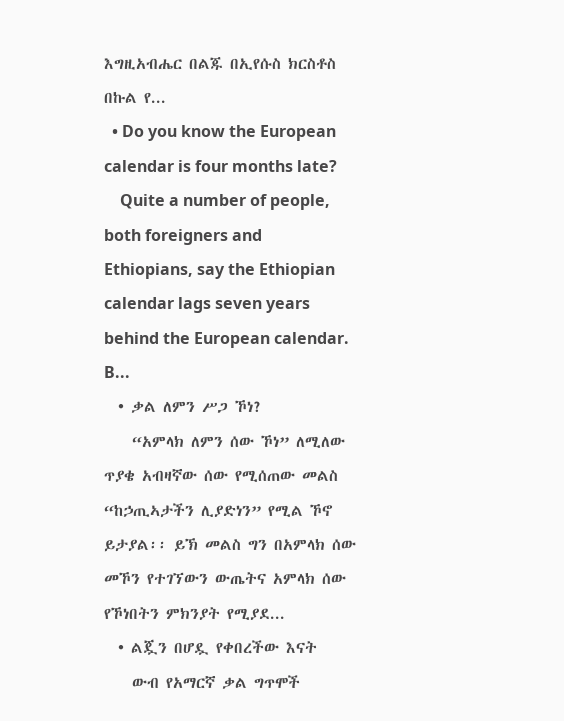እግዚአብሔር በልጁ በኢየሱስ ክርስቶስ በኩል የ...
  • Do you know the European calendar is four months late?
    Quite a number of people, both foreigners and Ethiopians, say the Ethiopian calendar lags seven years behind the European calendar. B...
  • ቃል ለምን ሥጋ ኾነ?
    “አምላክ ለምን ሰው ኾነ” ለሚለው ጥያቄ አብዛኛው ሰው የሚሰጠው መልስ “ከኃጢኣታችን ሊያድነን” የሚል ኾኖ ይታያል፡፡ ይኽ መልስ ግን በአምላክ ሰው መኾን የተገኘውን ውጤትና አምላክ ሰው የኾነበትን ምክንያት የሚያደ...
  • ልጇን በሆዷ የቀበረችው እናት
    ውብ የአማርኛ ቃል ግጥሞች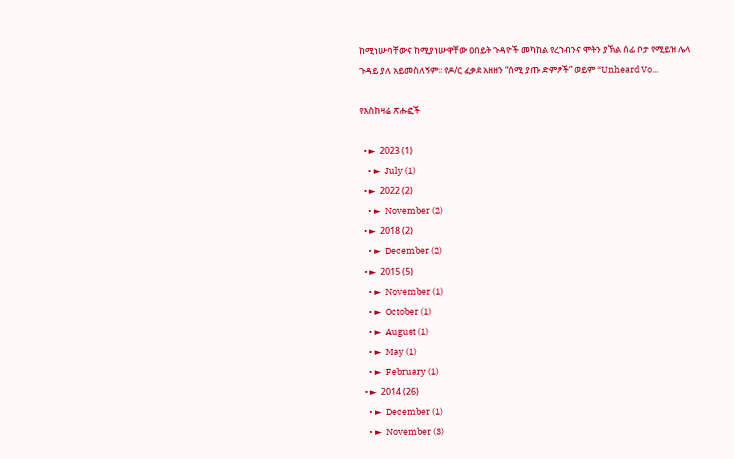ከሚነሡባቸውና ከሚያነሡዋቸው ዐበይት ጉዳዮች መካከል የረኀብንና ሞትን ያኽል ሰፊ ቦታ የሚይዝ ሌላ ጉዳይ ያለ አይመስለኝም፡፡ የዶ/ር ፈቃደ አዘዘን “ሰሚ ያጡ ድምፆች” ወይም “Unheard Vo...

የእስከዛሬ ጽሑፎች

  • ►  2023 (1)
    • ►  July (1)
  • ►  2022 (2)
    • ►  November (2)
  • ►  2018 (2)
    • ►  December (2)
  • ►  2015 (5)
    • ►  November (1)
    • ►  October (1)
    • ►  August (1)
    • ►  May (1)
    • ►  February (1)
  • ►  2014 (26)
    • ►  December (1)
    • ►  November (3)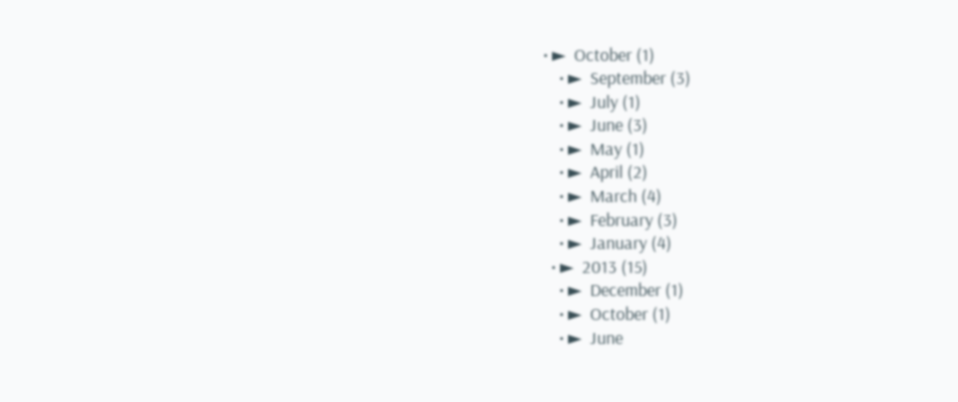• ►  October (1)
    • ►  September (3)
    • ►  July (1)
    • ►  June (3)
    • ►  May (1)
    • ►  April (2)
    • ►  March (4)
    • ►  February (3)
    • ►  January (4)
  • ►  2013 (15)
    • ►  December (1)
    • ►  October (1)
    • ►  June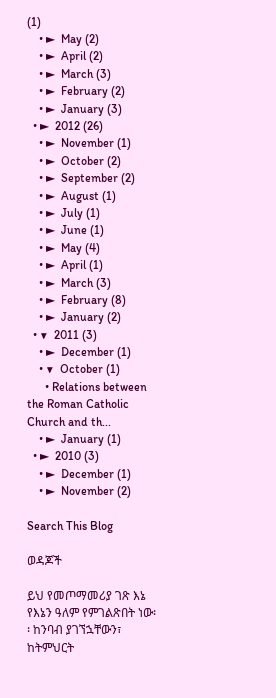(1)
    • ►  May (2)
    • ►  April (2)
    • ►  March (3)
    • ►  February (2)
    • ►  January (3)
  • ►  2012 (26)
    • ►  November (1)
    • ►  October (2)
    • ►  September (2)
    • ►  August (1)
    • ►  July (1)
    • ►  June (1)
    • ►  May (4)
    • ►  April (1)
    • ►  March (3)
    • ►  February (8)
    • ►  January (2)
  • ▼  2011 (3)
    • ►  December (1)
    • ▼  October (1)
      • Relations between the Roman Catholic Church and th...
    • ►  January (1)
  • ►  2010 (3)
    • ►  December (1)
    • ►  November (2)

Search This Blog

ወዳጆች

ይህ የመጦማመሪያ ገጽ እኔ የእኔን ዓለም የምገልጽበት ነው፡፡ ከንባብ ያገኘኋቸውን፣ ከትምህርት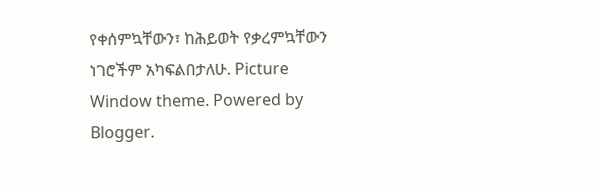የቀሰምኳቸውን፣ ከሕይወት የቃረምኳቸውን ነገሮችም አካፍልበታለሁ. Picture Window theme. Powered by Blogger.